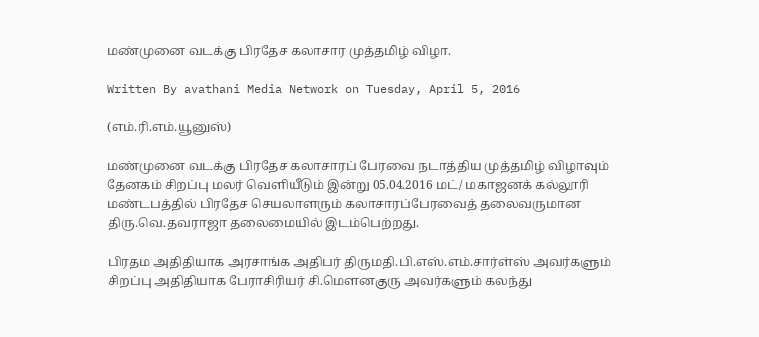மண்முனை வடக்கு பிரதேச கலாசார முத்தமிழ் விழா.

Written By avathani Media Network on Tuesday, April 5, 2016

(எம்.ரி.எம்.யூனுஸ்)

மண்முனை வடக்கு பிரதேச கலாசாரப் பேரவை நடாத்திய முத்தமிழ் விழாவும் தேனகம் சிறப்பு மலர் வெளியீடும் இன்று 05.04.2016 மட்/ மகாஜனக் கல்லூரி மண்டபத்தில் பிரதேச செயலாளரும் கலாசாரப்பேரவைத் தலைவருமான திரு.வெ.தவராஜா தலைமையில் இடம்பெற்றது.

பிரதம அதிதியாக அரசாங்க அதிபர் திருமதி.பி.எஸ்.எம்.சார்ள்ஸ் அவர்களும் சிறப்பு அதிதியாக பேராசிரியர் சி.மெளனகுரு அவர்களும் கலந்து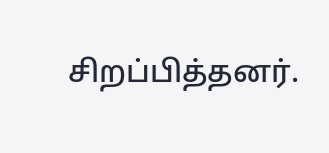சிறப்பித்தனர்.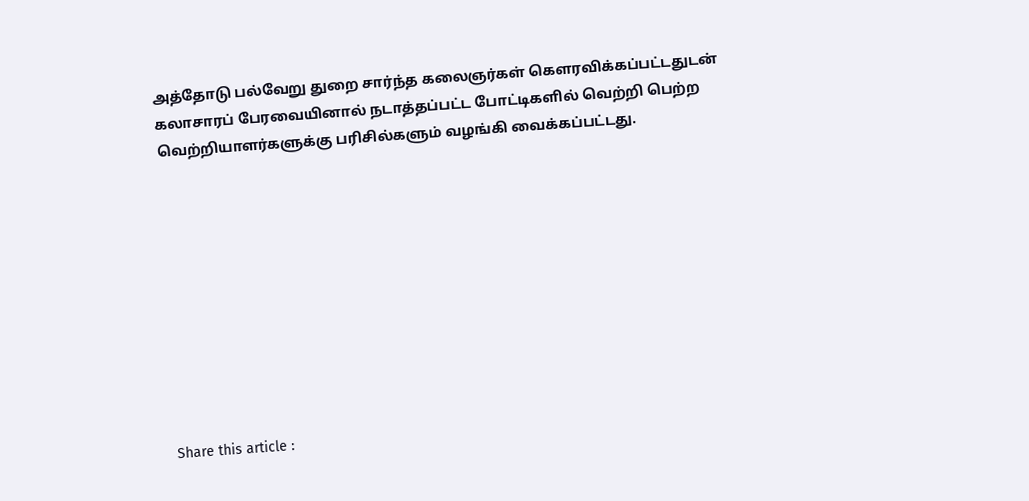அத்தோடு பல்வேறு துறை சார்ந்த கலைஞர்கள் கெளரவிக்கப்பட்டதுடன் கலாசாரப் பேரவையினால் நடாத்தப்பட்ட போட்டிகளில் வெற்றி பெற்ற வெற்றியாளர்களுக்கு பரிசில்களும் வழங்கி வைக்கப்பட்டது.










Share this article :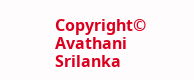Copyright© Avathani Srilanka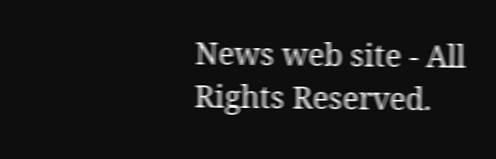News web site - All Rights Reserved.